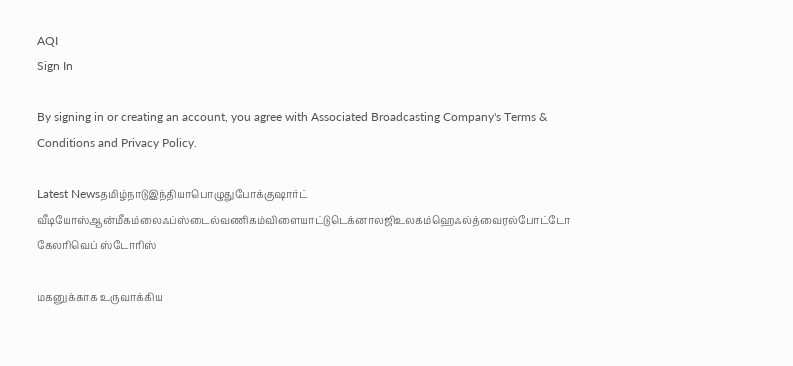AQI
Sign In

By signing in or creating an account, you agree with Associated Broadcasting Company's Terms & Conditions and Privacy Policy.

Latest Newsதமிழ்நாடுஇந்தியாபொழுதுபோக்குஷார்ட் வீடியோஸ்ஆன்மீகம்லைஃப்ஸ்டைல்வணிகம்விளையாட்டுடெக்னாலஜிஉலகம்ஹெஃல்த்வைரல்போட்டோ கேலரிவெப் ஸ்டோரிஸ்

மகனுக்காக உருவாக்கிய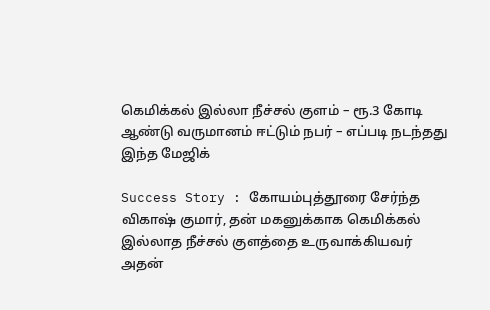கெமிக்கல் இல்லா நீச்சல் குளம் – ரூ.3 கோடி ஆண்டு வருமானம் ஈட்டும் நபர் – எப்படி நடந்தது இந்த மேஜிக்

Success Story : கோயம்புத்தூரை சேர்ந்த விகாஷ் குமார், தன் மகனுக்காக கெமிக்கல் இல்லாத நீச்சல் குளத்தை உருவாக்கியவர் அதன்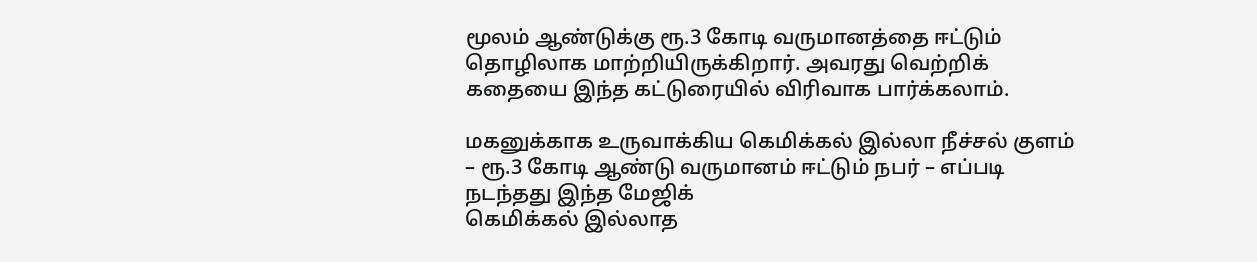மூலம் ஆண்டுக்கு ரூ.3 கோடி வருமானத்தை ஈட்டும் தொழிலாக மாற்றியிருக்கிறார். அவரது வெற்றிக் கதையை இந்த கட்டுரையில் விரிவாக பார்க்கலாம்.

மகனுக்காக உருவாக்கிய கெமிக்கல் இல்லா நீச்சல் குளம் – ரூ.3 கோடி ஆண்டு வருமானம் ஈட்டும் நபர் – எப்படி நடந்தது இந்த மேஜிக்
கெமிக்கல் இல்லாத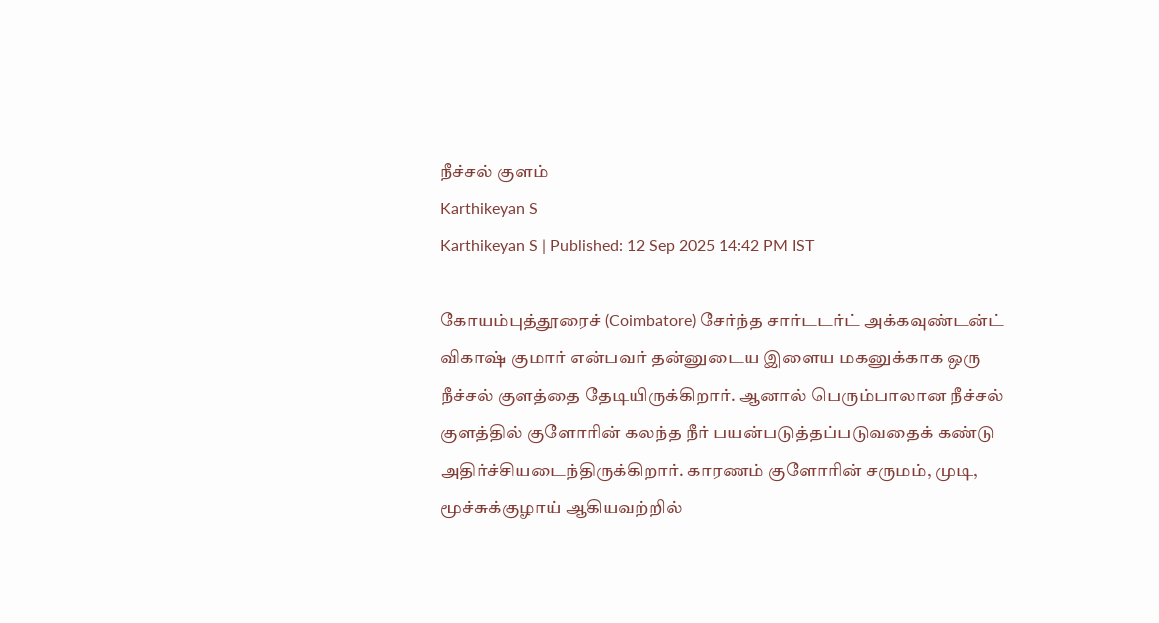நீச்சல் குளம்
Karthikeyan S
Karthikeyan S | Published: 12 Sep 2025 14:42 PM IST

கோயம்புத்தூரைச் (Coimbatore) சேர்ந்த சார்டடர்ட் அக்கவுண்டன்ட் விகாஷ் குமார் என்பவர் தன்னுடைய இளைய மகனுக்காக ஒரு நீச்சல் குளத்தை தேடியிருக்கிறார். ஆனால் பெரும்பாலான நீச்சல் குளத்தில் குளோரின் கலந்த நீர் பயன்படுத்தப்படுவதைக் கண்டு அதிர்ச்சியடைந்திருக்கிறார். காரணம் குளோரின் சருமம், முடி, மூச்சுக்குழாய் ஆகியவற்றில்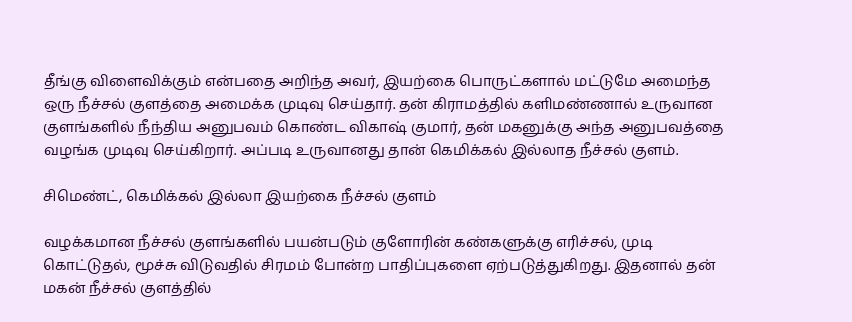தீங்கு விளைவிக்கும் என்பதை அறிந்த அவர், இயற்கை பொருட்களால் மட்டுமே அமைந்த ஒரு நீச்சல் குளத்தை அமைக்க முடிவு செய்தார். தன் கிராமத்தில் களிமண்ணால் உருவான குளங்களில் நீந்திய அனுபவம் கொண்ட விகாஷ் குமார், தன் மகனுக்கு அந்த அனுபவத்தை வழங்க முடிவு செய்கிறார். அப்படி உருவானது தான் கெமிக்கல் இல்லாத நீச்சல் குளம்.

சிமெண்ட், கெமிக்கல் இல்லா இயற்கை நீச்சல் குளம்

வழக்கமான நீச்சல் குளங்களில் பயன்படும் குளோரின் கண்களுக்கு எரிச்சல், முடி கொட்டுதல், மூச்சு விடுவதில் சிரமம் போன்ற பாதிப்புகளை ஏற்படுத்துகிறது. இதனால் தன் மகன் நீச்சல் குளத்தில்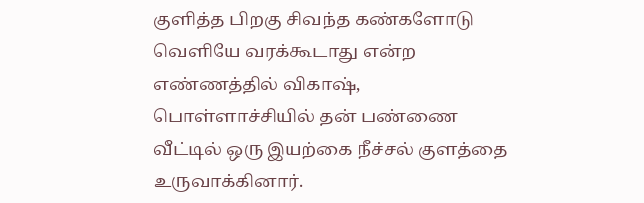குளித்த பிறகு சிவந்த கண்களோடு வெளியே வரக்கூடாது என்ற எண்ணத்தில் விகாஷ், பொள்ளாச்சியில் தன் பண்ணை வீட்டில் ஒரு இயற்கை நீச்சல் குளத்தை உருவாக்கினார்.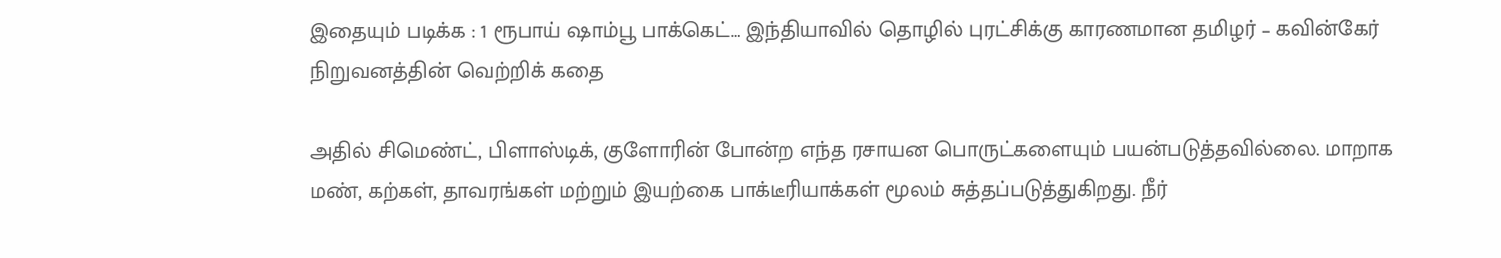இதையும் படிக்க : 1 ரூபாய் ஷாம்பூ பாக்கெட்… இந்தியாவில் தொழில் புரட்சிக்கு காரணமான தமிழர் – கவின்கேர் நிறுவனத்தின் வெற்றிக் கதை

அதில் சிமெண்ட், பிளாஸ்டிக், குளோரின் போன்ற எந்த ரசாயன பொருட்களையும் பயன்படுத்தவில்லை. மாறாக மண், கற்கள், தாவரங்கள் மற்றும் இயற்கை பாக்டீரியாக்கள் மூலம் சுத்தப்படுத்துகிறது. நீர்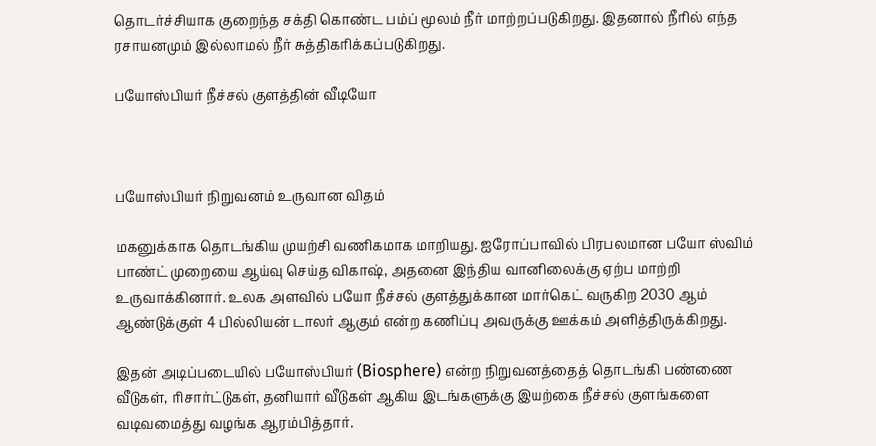தொடர்ச்சியாக குறைந்த சக்தி கொண்ட பம்ப் மூலம் நீர் மாற்றப்படுகிறது. இதனால் நீரில் எந்த ரசாயனமும் இல்லாமல் நீர் சுத்திகரிக்கப்படுகிறது.

பயோஸ்பியர் நீச்சல் குளத்தின் வீடியோ



பயோஸ்பியர் நிறுவனம் உருவான விதம்

மகனுக்காக தொடங்கிய முயற்சி வணிகமாக மாறியது. ஐரோப்பாவில் பிரபலமான பயோ ஸ்விம் பாண்ட் முறையை ஆய்வு செய்த விகாஷ், அதனை இந்திய வானிலைக்கு ஏற்ப மாற்றி உருவாக்கினார். உலக அளவில் பயோ நீச்சல் குளத்துக்கான மார்கெட் வருகிற 2030 ஆம் ஆண்டுக்குள் 4 பில்லியன் டாலர் ஆகும் என்ற கணிப்பு அவருக்கு ஊக்கம் அளித்திருக்கிறது.

இதன் அடிப்படையில் பயோஸ்பியர் (Biosphere) என்ற நிறுவனத்தைத் தொடங்கி பண்ணை வீடுகள், ரிசார்ட்டுகள், தனியார் வீடுகள் ஆகிய இடங்களுக்கு இயற்கை நீச்சல் குளங்களை வடிவமைத்து வழங்க ஆரம்பித்தார்.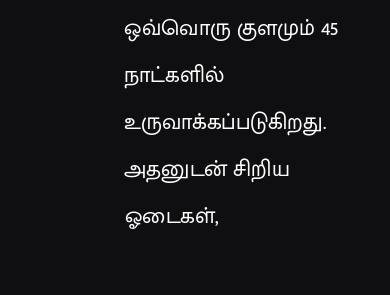ஒவ்வொரு குளமும் 45 நாட்களில் உருவாக்கப்படுகிறது. அதனுடன் சிறிய ஓடைகள்,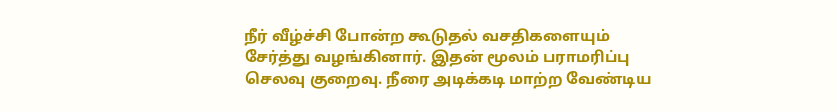நீர் வீழ்ச்சி போன்ற கூடுதல் வசதிகளையும் சேர்த்து வழங்கினார். இதன் மூலம் பராமரிப்பு செலவு குறைவு. நீரை அடிக்கடி மாற்ற வேண்டிய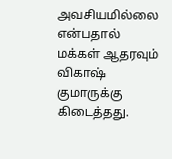அவசியமில்லை என்பதால் மக்கள் ஆதரவும் விகாஷ் குமாருக்கு கிடைத்தது.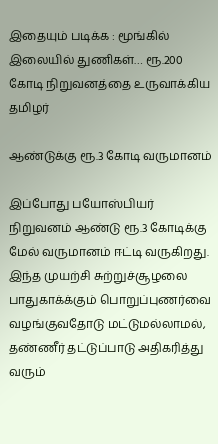இதையும் படிக்க : மூங்கில் இலையில் துணிகள்… ரூ.200 கோடி நிறுவனத்தை உருவாக்கிய தமிழர்

ஆண்டுக்கு ரூ.3 கோடி வருமானம்

இப்போது பயோஸ்பியர் நிறுவனம் ஆண்டு ரூ.3 கோடிக்கு மேல் வருமானம் ஈட்டி வருகிறது. இந்த முயற்சி சுற்றுச்சூழலை பாதுகாக்க்கும் பொறுப்புணர்வை வழங்குவதோடு மட்டுமல்லாமல், தண்ணீர் தட்டுப்பாடு அதிகரித்து வரும்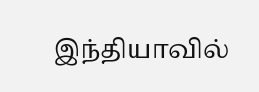இந்தியாவில்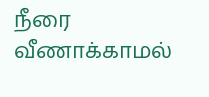நீரை வீணாக்காமல்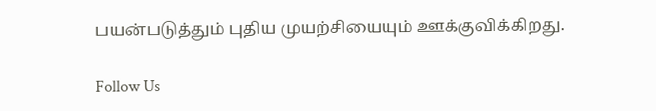பயன்படுத்தும் புதிய முயற்சியையும் ஊக்குவிக்கிறது.

Follow Us